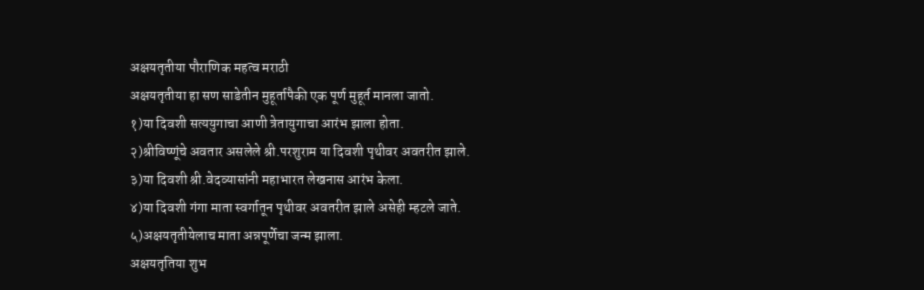अक्षयतृतीया पौराणिक महत्व मराठी
अक्षयतृतीया हा सण साडेतीन मुहूर्तापैकी एक पूर्ण मुहूर्त मानला जातो.
१)या दिवशी सत्ययुगाचा आणी त्रेतायुगाचा आरंभ झाला होता.
२)श्रीविष्णूंचे अवतार असलेले श्री.परशुराम या दिवशी पृथीवर अवतरीत झाले.
३)या दिवशी श्री.वेदव्यासांनी महाभारत लेखनास आरंभ केला.
४)या दिवशी गंगा माता स्वर्गातून पृथीवर अवतरीत झाले असेही म्हटले जाते.
५)अक्षयतृतीयेलाच माता अन्नपूर्णेचा जन्म झाला.
अक्षयतृतिया शुभ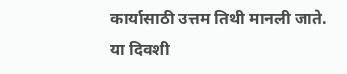कार्यासाठी उत्तम तिथी मानली जाते. या दिवशी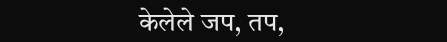केलेले जप, तप,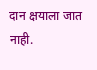दान क्षयाला जात नाही.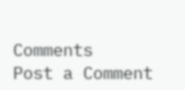Comments
Post a Comment